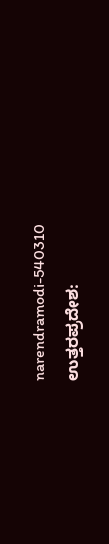narendramodi-540310
ಉತ್ತರಪ್ರದೇಶ: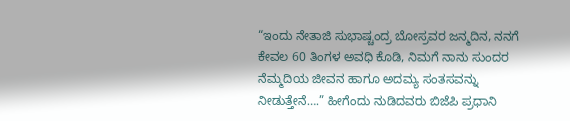“ಇಂದು ನೇತಾಜಿ ಸುಭಾಷ್ಚಂದ್ರ ಬೋಸ್ರವರ ಜನ್ಮದಿನ, ನನಗೆ ಕೇವಲ 60 ತಿಂಗಳ ಅವಧಿ ಕೊಡಿ, ನಿಮಗೆ ನಾನು ಸುಂದರ ನೆಮ್ಮದಿಯ ಜೀವನ ಹಾಗೂ ಅದಮ್ಯ ಸಂತಸವನ್ನು ನೀಡುತ್ತೇನೆ….” ಹೀಗೆಂದು ನುಡಿದವರು ಬಿಜೆಪಿ ಪ್ರಧಾನಿ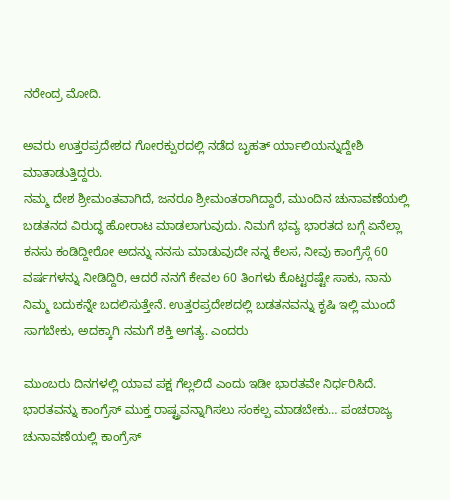ನರೇಂದ್ರ ಮೋದಿ.

ಅವರು ಉತ್ತರಪ್ರದೇಶದ ಗೋರಕ್ಪುರದಲ್ಲಿ ನಡೆದ ಬೃಹತ್ ರ್ಯಾಲಿಯನ್ನುದ್ದೇಶಿ ಮಾತಾಡುತ್ತಿದ್ದರು.
ನಮ್ಮ ದೇಶ ಶ್ರೀಮಂತವಾಗಿದೆ, ಜನರೂ ಶ್ರೀಮಂತರಾಗಿದ್ದಾರೆ, ಮುಂದಿನ ಚುನಾವಣೆಯಲ್ಲಿ ಬಡತನದ ವಿರುದ್ಧ ಹೋರಾಟ ಮಾಡಲಾಗುವುದು. ನಿಮಗೆ ಭವ್ಯ ಭಾರತದ ಬಗ್ಗೆ ಏನೆಲ್ಲಾ ಕನಸು ಕಂಡಿದ್ದೀರೋ ಅದನ್ನು ನನಸು ಮಾಡುವುದೇ ನನ್ನ ಕೆಲಸ, ನೀವು ಕಾಂಗ್ರೆಸ್ಗೆ 60 ವರ್ಷಗಳನ್ನು ನೀಡಿದ್ದಿರಿ, ಆದರೆ ನನಗೆ ಕೇವಲ 60 ತಿಂಗಳು ಕೊಟ್ಟರಷ್ಟೇ ಸಾಕು, ನಾನು ನಿಮ್ಮ ಬದುಕನ್ನೇ ಬದಲಿಸುತ್ತೇನೆ. ಉತ್ತರಪ್ರದೇಶದಲ್ಲಿ ಬಡತನವನ್ನು ಕೃಷಿ ಇಲ್ಲಿ ಮುಂದೆ ಸಾಗಬೇಕು, ಅದಕ್ಕಾಗಿ ನಮಗೆ ಶಕ್ತಿ ಅಗತ್ಯ. ಎಂದರು

ಮುಂಬರು ದಿನಗಳಲ್ಲಿ ಯಾವ ಪಕ್ಷ ಗೆಲ್ಲಲಿದೆ ಎಂದು ಇಡೀ ಭಾರತವೇ ನಿರ್ಧರಿಸಿದೆ. ಭಾರತವನ್ನು ಕಾಂಗ್ರೆಸ್ ಮುಕ್ತ ರಾಷ್ಟ್ರವನ್ನಾಗಿಸಲು ಸಂಕಲ್ಪ ಮಾಡಬೇಕು… ಪಂಚರಾಜ್ಯ ಚುನಾವಣೆಯಲ್ಲಿ ಕಾಂಗ್ರೆಸ್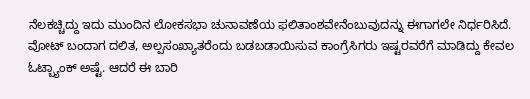ನೆಲಕಚ್ಚಿದ್ದು ಇದು ಮುಂದಿನ ಲೋಕಸಭಾ ಚುನಾವಣೆಯ ಫಲಿತಾಂಶವೇನೆಂಬುವುದನ್ನು ಈಗಾಗಲೇ ನಿರ್ಧರಿಸಿದೆ. ವೋಟ್ ಬಂದಾಗ ದಲಿತ, ಅಲ್ಪಸಂಖ್ಯಾತರೆಂದು ಬಡಬಡಾಯಿಸುವ ಕಾಂಗ್ರೆಸಿಗರು ಇಷ್ಟರವರೆಗೆ ಮಾಡಿದ್ದು ಕೇವಲ ಓಟ್ಬ್ಯಾಂಕ್ ಅಷ್ಟೆ. ಆದರೆ ಈ ಬಾರಿ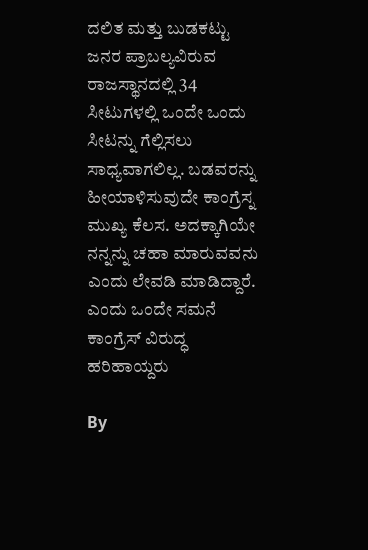ದಲಿತ ಮತ್ತು ಬುಡಕಟ್ಟು ಜನರ ಪ್ರಾಬಲ್ಯವಿರುವ ರಾಜಸ್ಥಾನದಲ್ಲಿ 34 ಸೀಟುಗಳಲ್ಲಿ ಒಂದೇ ಒಂದು ಸೀಟನ್ನು ಗೆಲ್ಲಿಸಲು ಸಾಧ್ಯವಾಗಲಿಲ್ಲ. ಬಡವರನ್ನು ಹೀಯಾಳಿಸುವುದೇ ಕಾಂಗ್ರೆಸ್ನ ಮುಖ್ಯ ಕೆಲಸ. ಅದಕ್ಕಾಗಿಯೇ ನನ್ನನ್ನು ಚಹಾ ಮಾರುವವನು ಎಂದು ಲೇವಡಿ ಮಾಡಿದ್ದಾರೆ. ಎಂದು ಒಂದೇ ಸಮನೆ ಕಾಂಗ್ರೆಸ್ ವಿರುದ್ಧ ಹರಿಹಾಯ್ದರು

By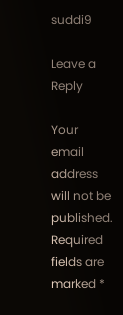suddi9

Leave a Reply

Your email address will not be published. Required fields are marked *